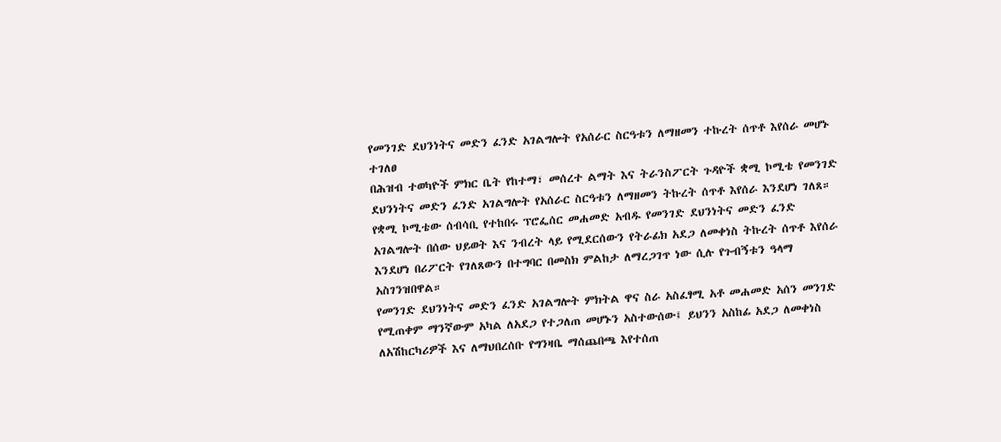የመንገድ ደህንነትና መድን ፈንድ አገልግሎት የአሰራር ስርዓቱን ለማዘመን ተኩረት ሰጥቶ እየሰራ መሆኑ ተገለፀ
በሕዝብ ተወካዮች ምክር ቤት የከተማ፣ መሰረተ ልማት እና ትራንስፖርት ጉዳዮች ቋሚ ኮሚቴ የመንገድ ደህንነትና መድን ፈንድ አገልግሎት የአሰራር ስርዓቱን ለማዘመን ትኩረት ሰጥቶ እየሰራ እንደሆነ ገለጸ።
የቋሚ ኮሚቴው ሰብሳቢ የተከበሩ ፕሮፌሰር መሐመድ አብዱ የመንገድ ደህንነትና መድን ፈንድ አገልግሎት በሰው ህይወት እና ንብረት ላይ የሚደርሰውን የትራፊክ አደጋ ለመቀነስ ትኩረት ሰጥቶ እየሰራ እንደሆነ በሪፖርት የገለጸውን በተግባር በመስክ ምልከታ ለማረጋገጥ ነው ሲሉ የጉብኝቱን ዓላማ አስገንዝበዋል።
የመንገድ ደህንነትና መድን ፈንድ አገልግሎት ምክትል ዋና ስራ አስፈፃሚ አቶ መሐመድ አሰን መንገድ የሚጠቀም ማንኛውም አካል ለአደጋ የተጋለጠ መሆኑን አስተውሰው፤ ይህንን አስከፊ አደጋ ለመቀነስ ለአሽከርካሪዎች እና ለማህበረሰቡ የግንዛቤ ማሰጨበጫ እየተሰጠ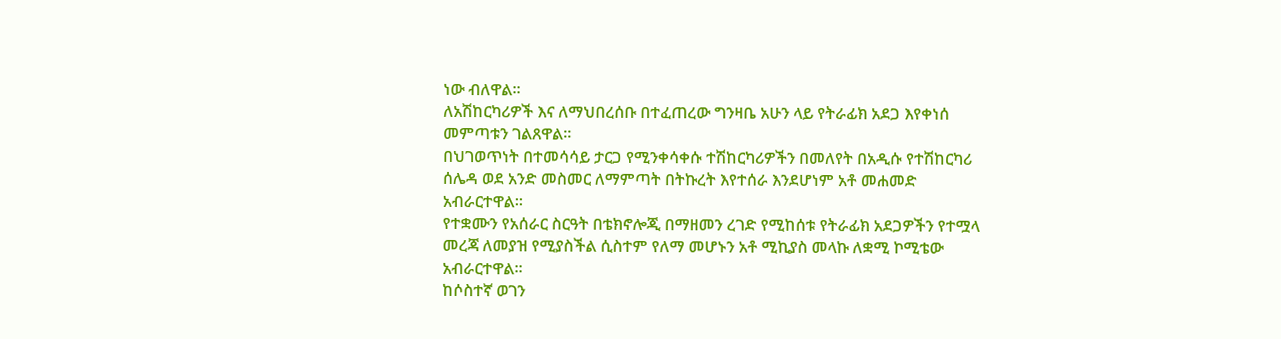ነው ብለዋል።
ለአሽከርካሪዎች እና ለማህበረሰቡ በተፈጠረው ግንዛቤ አሁን ላይ የትራፊክ አደጋ እየቀነሰ መምጣቱን ገልጸዋል።
በህገወጥነት በተመሳሳይ ታርጋ የሚንቀሳቀሱ ተሽከርካሪዎችን በመለየት በአዲሱ የተሽከርካሪ ሰሌዳ ወደ አንድ መስመር ለማምጣት በትኩረት እየተሰራ እንደሆነም አቶ መሐመድ አብራርተዋል።
የተቋሙን የአሰራር ስርዓት በቴክኖሎጂ በማዘመን ረገድ የሚከሰቱ የትራፊክ አደጋዎችን የተሟላ መረጃ ለመያዝ የሚያስችል ሲስተም የለማ መሆኑን አቶ ሚኪያስ መላኩ ለቋሚ ኮሚቴው አብራርተዋል።
ከሶስተኛ ወገን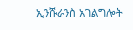ኢንሹራንስ አገልግሎት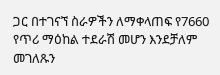ጋር በተገናኘ ስራዎችን ለማቀላጠፍ የ7660 የጥሪ ማዕከል ተደራሽ መሆን እንደቻለም መገለጹን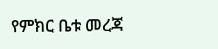የምክር ቤቱ መረጃ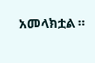አመላክቷል ።